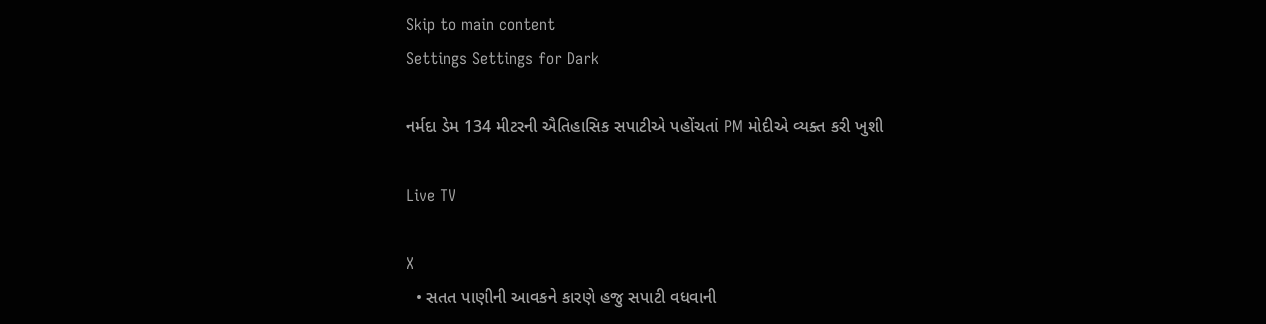Skip to main content
Settings Settings for Dark

નર્મદા ડેમ 134 મીટરની ઐતિહાસિક સપાટીએ પહોંચતાં PM મોદીએ વ્યક્ત કરી ખુશી

Live TV

X
  • સતત પાણીની આવકને કારણે હજુ સપાટી વધવાની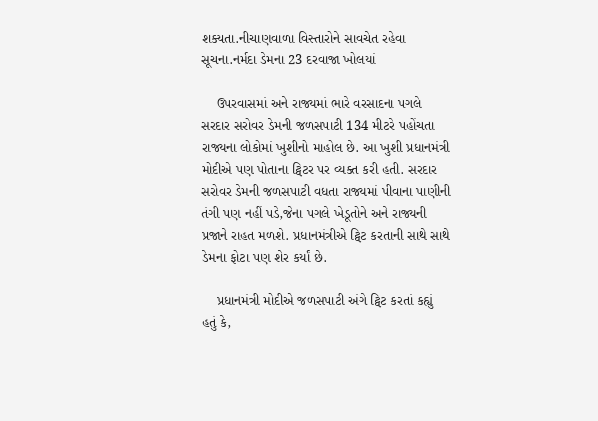શક્યતા.નીચાણવાળા વિસ્તારોને સાવચેત રહેવા સૂચના.નર્મદા ડેમના 23 દરવાજા ખોલયાં

    ઉપરવાસમાં અને રાજ્યમાં ભારે વરસાદના પગલે સરદાર સરોવર ડેમની જળસપાટી 134 મીટરે પહોંચતા રાજ્યના લોકોમાં ખુશીનો માહોલ છે. આ ખુશી પ્રધાનમંત્રી મોદીએ પણ પોતાના ટ્વિટર પર વ્યક્ત કરી હતી. સરદાર સરોવર ડેમની જળસપાટી વધતા રાજ્યમાં પીવાના પાણીની તંગી પણ નહીં પડે,જેના પગલે ખેડૂતોને અને રાજ્યની પ્રજાને રાહત મળશે. પ્રધાનમંત્રીએ ટ્વિટ કરતાની સાથે સાથે ડેમના ફોટા પણ શેર કર્યાં છે.

    પ્રધાનમંત્રી મોદીએ જળસપાટી અંગે ટ્વિટ કરતાં કહ્યું હતું કે,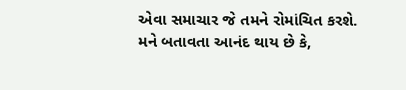એવા સમાચાર જે તમને રોમાંચિત કરશે. મને બતાવતા આનંદ થાય છે કે,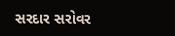સરદાર સરોવર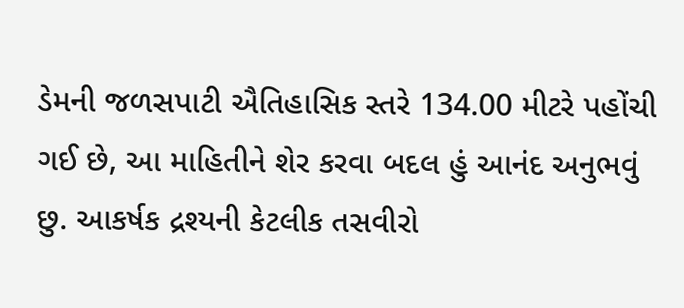ડેમની જળસપાટી ઐતિહાસિક સ્તરે 134.00 મીટરે પહોંચી ગઈ છે, આ માહિતીને શેર કરવા બદલ હું આનંદ અનુભવું છુ. આકર્ષક દ્રશ્યની કેટલીક તસવીરો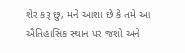શેર કરૂ છુ, મને આશા છે કે તમે આ ઐતિહાસિક સ્થાન પર જશો અને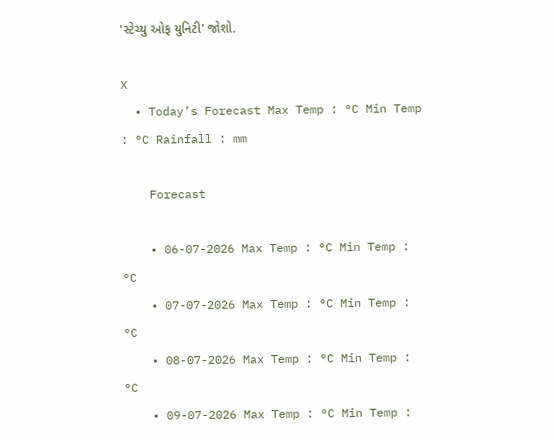'સ્ટેચ્યુ ઓફ યુનિટી' જોશો.

X
  • Today’s Forecast Max Temp : °C Min Temp : °C Rainfall : mm

    Forecast

    • 06-07-2026 Max Temp : °C Min Temp : °C
    • 07-07-2026 Max Temp : °C Min Temp : °C
    • 08-07-2026 Max Temp : °C Min Temp : °C
    • 09-07-2026 Max Temp : °C Min Temp :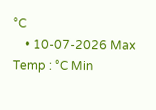°C
    • 10-07-2026 Max Temp : °C Min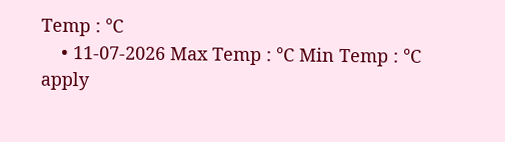Temp : °C
    • 11-07-2026 Max Temp : °C Min Temp : °C
apply